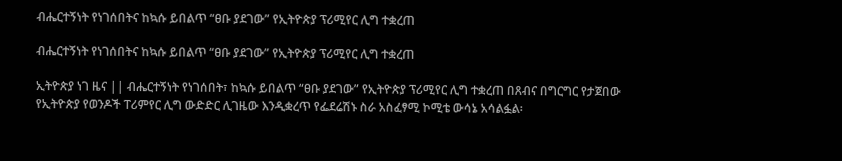ብሔርተኝነት የነገሰበትና ከኳሱ ይበልጥ “ፀቡ ያደገው” የኢትዮጵያ ፕሪሚየር ሊግ ተቋረጠ

ብሔርተኝነት የነገሰበትና ከኳሱ ይበልጥ “ፀቡ ያደገው” የኢትዮጵያ ፕሪሚየር ሊግ ተቋረጠ

ኢትዮጵያ ነገ ዜና || ብሔርተኝነት የነገሰበት፣ ከኳሱ ይበልጥ “ፀቡ ያደገው” የኢትዮጵያ ፕሪሚየር ሊግ ተቋረጠ በጸብና በግርግር የታጀበው የኢትዮጵያ የወንዶች ፐሪምየር ሊግ ውድድር ሊገዜው እንዲቋረጥ የፌደሬሽኑ ስራ አስፈፃሚ ኮሚቴ ውሳኔ አሳልፏል፡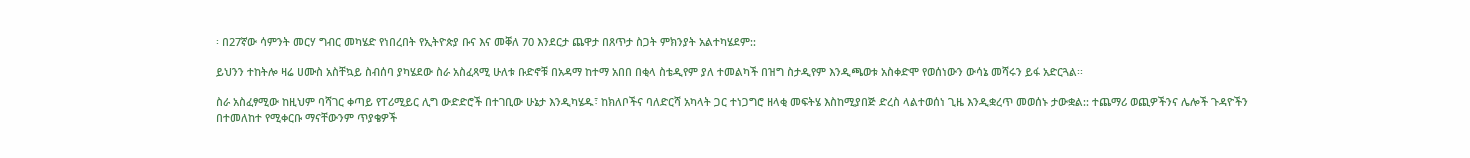፡ በ27ኛው ሳምንት መርሃ ግብር መካሄድ የነበረበት የኢትዮጵያ ቡና እና መቐለ 70 እንደርታ ጨዋታ በጸጥታ ስጋት ምክንያት አልተካሄደም::

ይህንን ተከትሎ ዛሬ ሀሙስ አስቸኳይ ስብሰባ ያካሄደው ስራ አስፈጻሚ ሁለቱ ቡድኖቹ በአዳማ ከተማ አበበ በቂላ ስቴዲየም ያለ ተመልካች በዝግ ስታዲየም እንዲጫወቱ አስቀድሞ የወሰነውን ውሳኔ መሻሩን ይፋ አድርጓል፡፡

ስራ አስፈፃሚው ከዚህም ባሻገር ቀጣይ የፐሪሚይር ሊግ ውድድሮች በተገቢው ሁኔታ እንዲካሄዱ፣ ከክለቦችና ባለድርሻ አካላት ጋር ተነጋግሮ ዘላቂ መፍትሄ እስከሚያበጅ ድረስ ላልተወሰነ ጊዜ እንዲቋረጥ መወሰኑ ታውቋል:: ተጨማሪ ወጪዎችንና ሌሎች ጉዳዮችን በተመለከተ የሚቀርቡ ማናቸውንም ጥያቄዎች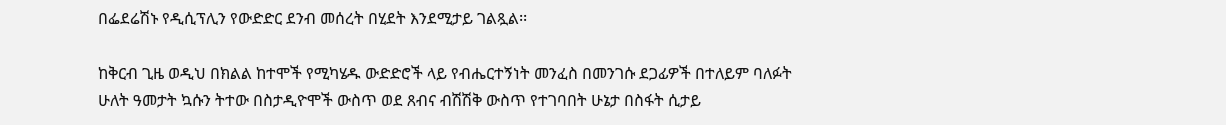በፌደሬሽኑ የዲሲፕሊን የውድድር ደንብ መሰረት በሂደት እንደሚታይ ገልጿል፡፡

ከቅርብ ጊዜ ወዲህ በክልል ከተሞች የሚካሄዱ ውድድሮች ላይ የብሔርተኝነት መንፈስ በመንገሱ ደጋፊዎች በተለይም ባለፉት ሁለት ዓመታት ኳሱን ትተው በስታዲዮሞች ውስጥ ወደ ጸብና ብሽሽቅ ውስጥ የተገባበት ሁኔታ በስፋት ሲታይ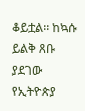ቆይቷል፡፡ ከኳሱ ይልቅ ጸቡ ያደገው የኢትዮጵያ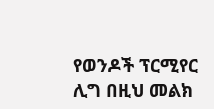የወንዶች ፕርሚየር ሊግ በዚህ መልክ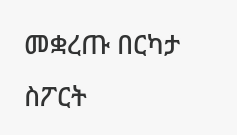መቋረጡ በርካታ ስፖርት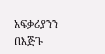አፍቃሪያንን በእጅጉ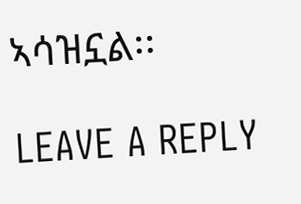ኣሳዝኗል፡፡

LEAVE A REPLY